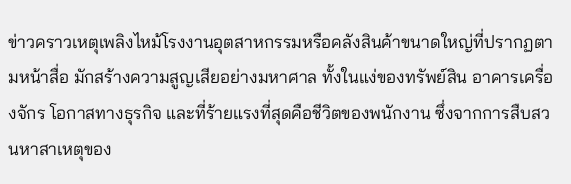ข่าวคราวเหตุเพลิงไหม้โรงงานอุตสาหกรรมหรือคลังสินค้าขนาดใหญ่ที่ปรากฏตามหน้าสื่อ มักสร้างความสูญเสียอย่างมหาศาล ทั้งในแง่ของทรัพย์สิน อาคารเครื่องจักร โอกาสทางธุรกิจ และที่ร้ายแรงที่สุดคือชีวิตของพนักงาน ซึ่งจากการสืบสวนหาสาเหตุของ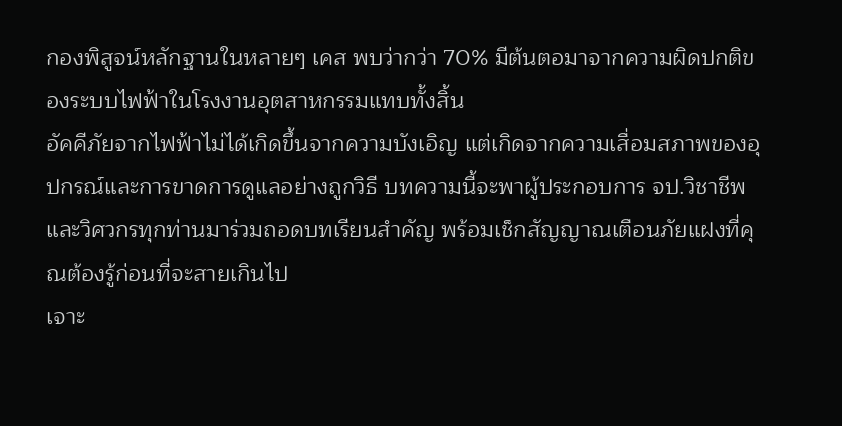กองพิสูจน์หลักฐานในหลายๆ เคส พบว่ากว่า 70% มีต้นตอมาจากความผิดปกติของระบบไฟฟ้าในโรงงานอุตสาหกรรมแทบทั้งสิ้น
อัคคีภัยจากไฟฟ้าไม่ได้เกิดขึ้นจากความบังเอิญ แต่เกิดจากความเสื่อมสภาพของอุปกรณ์และการขาดการดูแลอย่างถูกวิธี บทความนี้จะพาผู้ประกอบการ จป.วิชาชีพ และวิศวกรทุกท่านมาร่วมถอดบทเรียนสำคัญ พร้อมเช็กสัญญาณเตือนภัยแฝงที่คุณต้องรู้ก่อนที่จะสายเกินไป
เจาะ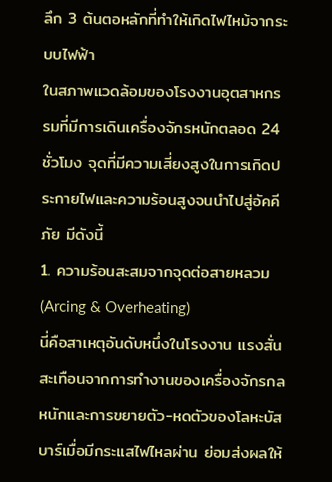ลึก 3 ต้นตอหลักที่ทำให้เกิดไฟไหม้จากระบบไฟฟ้า
ในสภาพแวดล้อมของโรงงานอุตสาหกรรมที่มีการเดินเครื่องจักรหนักตลอด 24 ชั่วโมง จุดที่มีความเสี่ยงสูงในการเกิดประกายไฟและความร้อนสูงจนนำไปสู่อัคคีภัย มีดังนี้
1. ความร้อนสะสมจากจุดต่อสายหลวม (Arcing & Overheating)
นี่คือสาเหตุอันดับหนึ่งในโรงงาน แรงสั่นสะเทือนจากการทำงานของเครื่องจักรกลหนักและการขยายตัว-หดตัวของโลหะบัสบาร์เมื่อมีกระแสไฟไหลผ่าน ย่อมส่งผลให้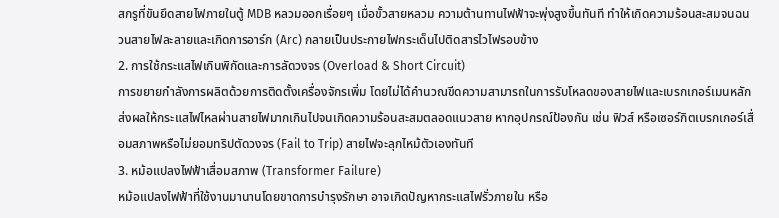สกรูที่ขันยึดสายไฟภายในตู้ MDB หลวมออกเรื่อยๆ เมื่อขั้วสายหลวม ความต้านทานไฟฟ้าจะพุ่งสูงขึ้นทันที ทำให้เกิดความร้อนสะสมจนฉนวนสายไฟละลายและเกิดการอาร์ก (Arc) กลายเป็นประกายไฟกระเด็นไปติดสารไวไฟรอบข้าง
2. การใช้กระแสไฟเกินพิกัดและการลัดวงจร (Overload & Short Circuit)
การขยายกำลังการผลิตด้วยการติดตั้งเครื่องจักรเพิ่ม โดยไม่ได้คำนวณขีดความสามารถในการรับโหลดของสายไฟและเบรกเกอร์เมนหลัก ส่งผลให้กระแสไฟไหลผ่านสายไฟมากเกินไปจนเกิดความร้อนสะสมตลอดแนวสาย หากอุปกรณ์ป้องกัน เช่น ฟิวส์ หรือเซอร์กิตเบรกเกอร์เสื่อมสภาพหรือไม่ยอมทริปตัดวงจร (Fail to Trip) สายไฟจะลุกไหม้ตัวเองทันที
3. หม้อแปลงไฟฟ้าเสื่อมสภาพ (Transformer Failure)
หม้อแปลงไฟฟ้าที่ใช้งานมานานโดยขาดการบำรุงรักษา อาจเกิดปัญหากระแสไฟรั่วภายใน หรือ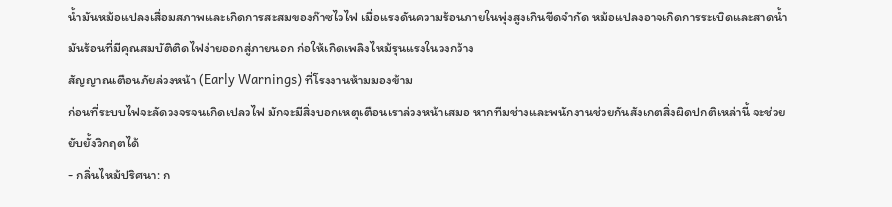น้ำมันหม้อแปลงเสื่อมสภาพและเกิดการสะสมของก๊าซไวไฟ เมื่อแรงดันความร้อนภายในพุ่งสูงเกินขีดจำกัด หม้อแปลงอาจเกิดการระเบิดและสาดน้ำมันร้อนที่มีคุณสมบัติติดไฟง่ายออกสู่ภายนอก ก่อให้เกิดเพลิงไหม้รุนแรงในวงกว้าง
สัญญาณเตือนภัยล่วงหน้า (Early Warnings) ที่โรงงานห้ามมองข้าม
ก่อนที่ระบบไฟจะลัดวงจรจนเกิดเปลวไฟ มักจะมีสิ่งบอกเหตุเตือนเราล่วงหน้าเสมอ หากทีมช่างและพนักงานช่วยกันสังเกตสิ่งผิดปกติเหล่านี้ จะช่วยยับยั้งวิกฤตได้
- กลิ่นไหม้ปริศนา: ก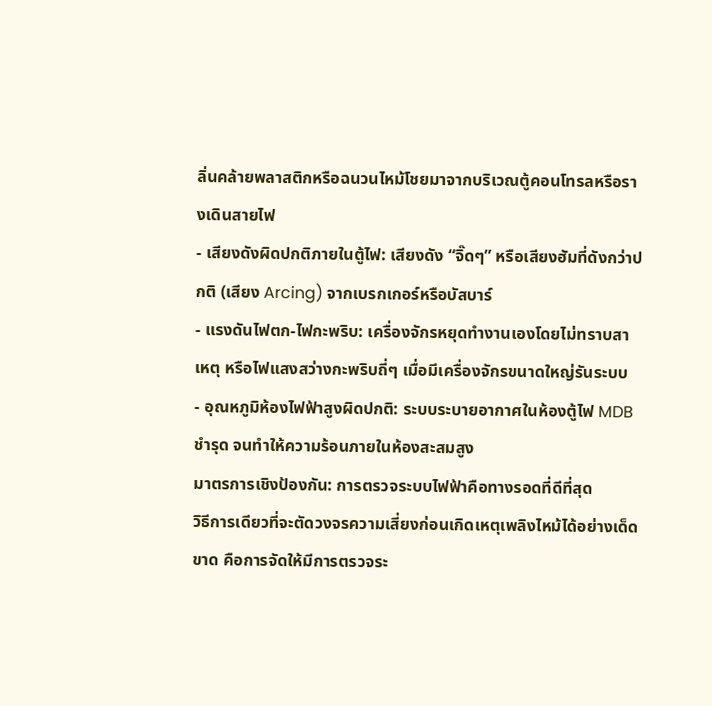ลิ่นคล้ายพลาสติกหรือฉนวนไหม้โชยมาจากบริเวณตู้คอนโทรลหรือรางเดินสายไฟ
- เสียงดังผิดปกติภายในตู้ไฟ: เสียงดัง “จิ๊ดๆ” หรือเสียงฮัมที่ดังกว่าปกติ (เสียง Arcing) จากเบรกเกอร์หรือบัสบาร์
- แรงดันไฟตก-ไฟกะพริบ: เครื่องจักรหยุดทำงานเองโดยไม่ทราบสาเหตุ หรือไฟแสงสว่างกะพริบถี่ๆ เมื่อมีเครื่องจักรขนาดใหญ่รันระบบ
- อุณหภูมิห้องไฟฟ้าสูงผิดปกติ: ระบบระบายอากาศในห้องตู้ไฟ MDB ชำรุด จนทำให้ความร้อนภายในห้องสะสมสูง
มาตรการเชิงป้องกัน: การตรวจระบบไฟฟ้าคือทางรอดที่ดีที่สุด
วิธีการเดียวที่จะตัดวงจรความเสี่ยงก่อนเกิดเหตุเพลิงไหม้ได้อย่างเด็ดขาด คือการจัดให้มีการตรวจระ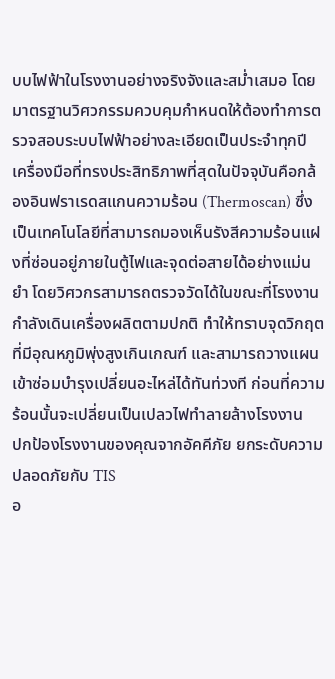บบไฟฟ้าในโรงงานอย่างจริงจังและสม่ำเสมอ โดยมาตรฐานวิศวกรรมควบคุมกำหนดให้ต้องทำการตรวจสอบระบบไฟฟ้าอย่างละเอียดเป็นประจำทุกปี
เครื่องมือที่ทรงประสิทธิภาพที่สุดในปัจจุบันคือกล้องอินฟราเรดสแกนความร้อน (Thermoscan) ซึ่งเป็นเทคโนโลยีที่สามารถมองเห็นรังสีความร้อนแฝงที่ซ่อนอยู่ภายในตู้ไฟและจุดต่อสายได้อย่างแม่นยำ โดยวิศวกรสามารถตรวจวัดได้ในขณะที่โรงงานกำลังเดินเครื่องผลิตตามปกติ ทำให้ทราบจุดวิกฤตที่มีอุณหภูมิพุ่งสูงเกินเกณฑ์ และสามารถวางแผนเข้าซ่อมบำรุงเปลี่ยนอะไหล่ได้ทันท่วงที ก่อนที่ความร้อนนั้นจะเปลี่ยนเป็นเปลวไฟทำลายล้างโรงงาน
ปกป้องโรงงานของคุณจากอัคคีภัย ยกระดับความปลอดภัยกับ TIS
อ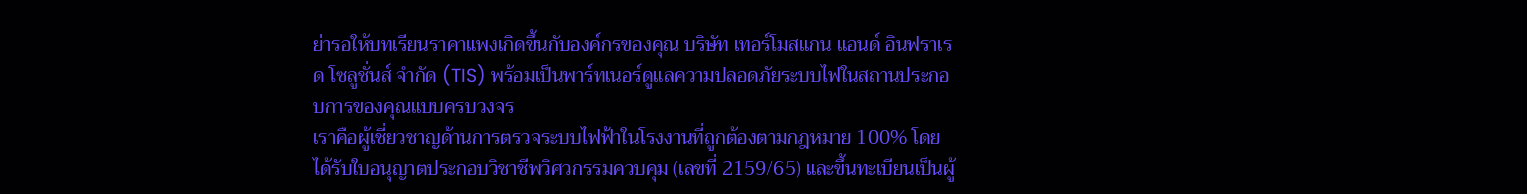ย่ารอให้บทเรียนราคาแพงเกิดขึ้นกับองค์กรของคุณ บริษัท เทอร์โมสแกน แอนด์ อินฟราเรด โซลูชั่นส์ จำกัด (TIS) พร้อมเป็นพาร์ทเนอร์ดูแลความปลอดภัยระบบไฟในสถานประกอบการของคุณแบบครบวงจร
เราคือผู้เชี่ยวชาญด้านการตรวจระบบไฟฟ้าในโรงงานที่ถูกต้องตามกฎหมาย 100% โดยได้รับใบอนุญาตประกอบวิชาชีพวิศวกรรมควบคุม (เลขที่ 2159/65) และขึ้นทะเบียนเป็นผู้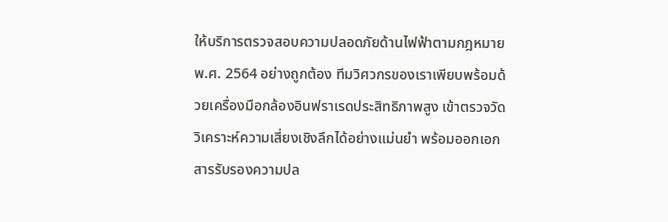ให้บริการตรวจสอบความปลอดภัยด้านไฟฟ้าตามกฎหมาย พ.ศ. 2564 อย่างถูกต้อง ทีมวิศวกรของเราเพียบพร้อมด้วยเครื่องมือกล้องอินฟราเรดประสิทธิภาพสูง เข้าตรวจวัดวิเคราะห์ความเสี่ยงเชิงลึกได้อย่างแม่นยำ พร้อมออกเอกสารรับรองความปล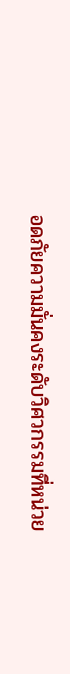อดภัยความมั่นคงระดับวิศวกรรมที่หน่วย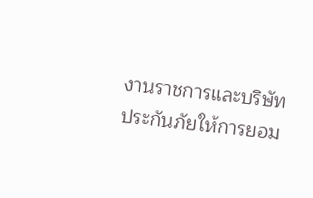งานราชการและบริษัทประกันภัยให้การยอม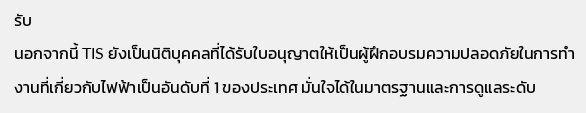รับ
นอกจากนี้ TIS ยังเป็นนิติบุคคลที่ได้รับใบอนุญาตให้เป็นผู้ฝึกอบรมความปลอดภัยในการทำงานที่เกี่ยวกับไฟฟ้าเป็นอันดับที่ 1 ของประเทศ มั่นใจได้ในมาตรฐานและการดูแลระดับ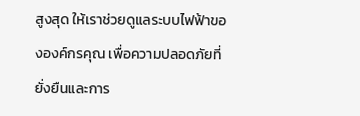สูงสุด ให้เราช่วยดูแลระบบไฟฟ้าขององค์กรคุณ เพื่อความปลอดภัยที่ยั่งยืนและการ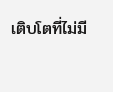เติบโตที่ไม่มี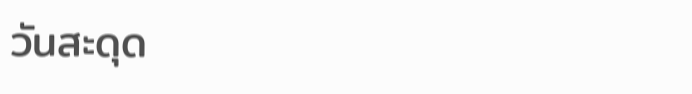วันสะดุด